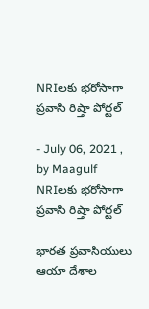NRIలకు భరోసాగా ప్రవాసి రిష్తా పోర్టల్

- July 06, 2021 , by Maagulf
NRIలకు భరోసాగా ప్రవాసి రిష్తా పోర్టల్

భారత ప్రవాసియులు ఆయా దేశాల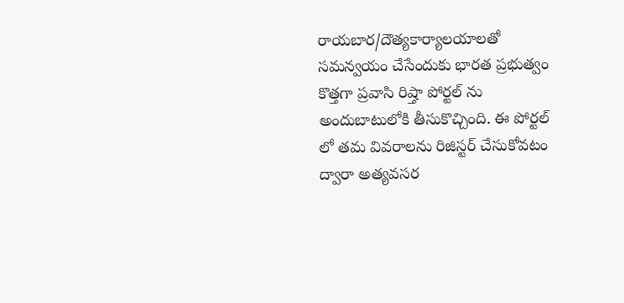రాయబార/దౌత్యకార్యాలయాలతో సమన్వయం చేసేందుకు భారత ప్రభుత్వం కొత్తగా ప్రవాసి రిష్తా పోర్టల్ ను అందుబాటులోకి తీసుకొచ్చింది. ఈ పోర్టల్ లో తమ వివరాలను రిజిస్టర్ చేసుకోవటం ద్వారా అత్యవసర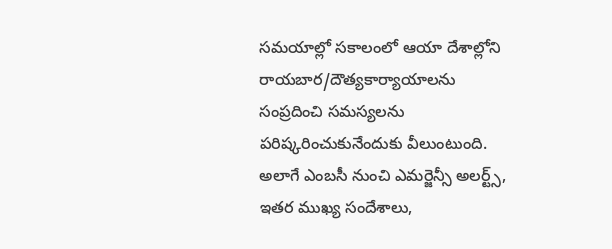సమయాల్లో సకాలంలో ఆయా దేశాల్లోని రాయబార/దౌత్యకార్యాయాలను సంప్రదించి సమస్యలను పరిష్కరించుకునేందుకు వీలుంటుంది. అలాగే ఎంబసీ నుంచి ఎమర్జెన్సీ అలర్ట్స్, ఇతర ముఖ్య సందేశాలు,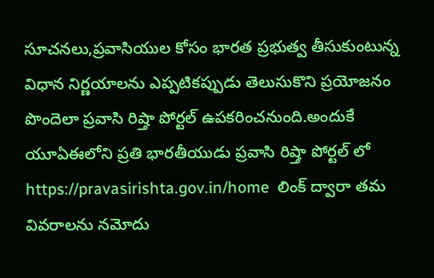సూచనలు,ప్రవాసియుల కోసం భారత ప్రభుత్వ తీసుకుంటున్న విధాన నిర్ణయాలను ఎప్పటికప్పుడు తెలుసుకొని ప్రయోజనం పొందెలా ప్రవాసి రిష్తా పోర్టల్ ఉపకరించనుంది.అందుకే యూఏఈలోని ప్రతి భారతీయుడు ప్రవాసి రిష్తా పోర్టల్ లో https://pravasirishta.gov.in/home  లింక్ ద్వారా తమ వివరాలను నమోదు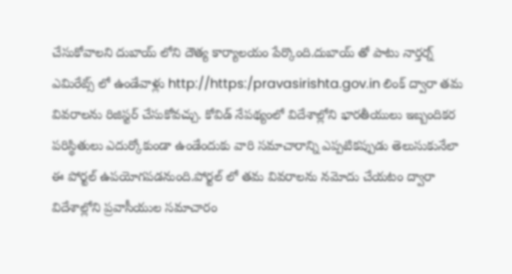చేసుకోవాలని దుబాయ్ లోని దౌత్య కార్యాలయం పేర్కొంది.దుబాయ్ తో పాటు నార్తర్న్ ఎమిరేట్స్ లో ఉండేవాళ్లు http://https:/pravasirishta.gov.in లింక్ ద్వారా తమ వివరాలను రిజిస్టర్ చేసుకోవచ్చు. కోవిడ్ నేపథ్యంలో విదేశాల్లోని భారతీయులు ఇబ్బందికర పరిస్థితులు ఎదుర్కోకుండా ఉండేందుకు వారి సమాచారాన్ని ఎప్పటికప్పుడు తెలుసుకునేలా ఈ పోర్టల్ ఉపయోగపడనుంది.పోర్టల్ లో తమ వివరాలను నమోదు చేయటం ద్వారా విదేశాల్లోని ప్రవాసీయుల సమాచారం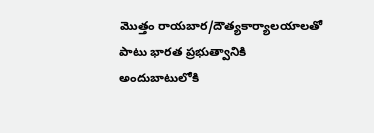మొత్తం రాయబార/దౌత్యకార్యాలయాలతో పాటు భారత ప్రభుత్వానికి అందుబాటులోకి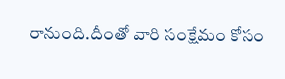రానుంది.దీంతో వారి సంక్షేమం కోసం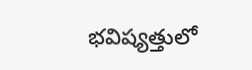భవిష్యత్తులో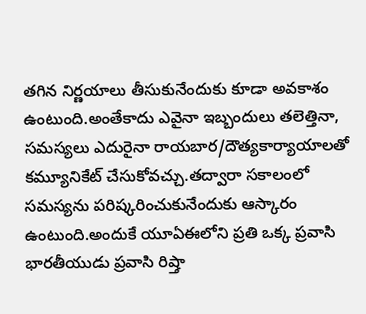తగిన నిర్ణయాలు తీసుకునేందుకు కూడా అవకాశం ఉంటుంది.అంతేకాదు ఎవైనా ఇబ్బందులు తలెత్తినా, సమస్యలు ఎదురైనా రాయబార/దౌత్యకార్యాయాలతో కమ్యూనికేట్ చేసుకోవచ్చు.తద్వారా సకాలంలో సమస్యను పరిష్కరించుకునేందుకు ఆస్కారం ఉంటుంది.అందుకే యూఏఈలోని ప్రతి ఒక్క ప్రవాసి భారతీయుడు ప్రవాసి రిష్తా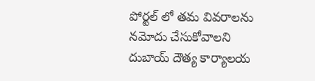పోర్టల్ లో తమ వివరాలను నమోదు చేసుకోవాలని దుబాయ్ దౌత్య కార్యాలయ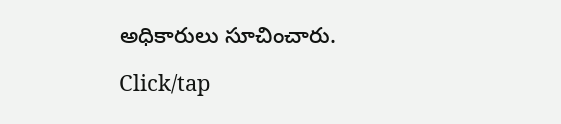అధికారులు సూచించారు.

Click/tap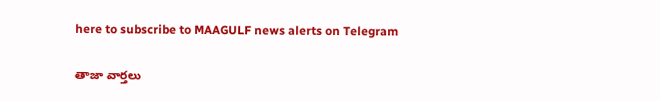here to subscribe to MAAGULF news alerts on Telegram

తాజా వార్తలు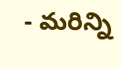- మరిన్ని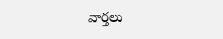వార్తలు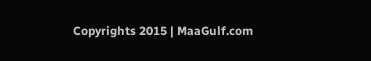Copyrights 2015 | MaaGulf.com